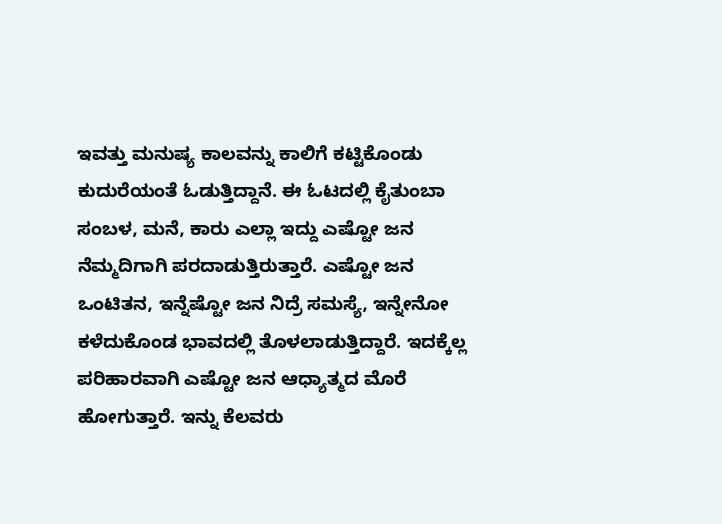ಇವತ್ತು ಮನುಷ್ಯ ಕಾಲವನ್ನು ಕಾಲಿಗೆ ಕಟ್ಟಿಕೊಂಡು ಕುದುರೆಯಂತೆ ಓಡುತ್ತಿದ್ದಾನೆ. ಈ ಓಟದಲ್ಲಿ ಕೈತುಂಬಾ ಸಂಬಳ, ಮನೆ, ಕಾರು ಎಲ್ಲಾ ಇದ್ದು ಎಷ್ಟೋ ಜನ ನೆಮ್ಮದಿಗಾಗಿ ಪರದಾಡುತ್ತಿರುತ್ತಾರೆ. ಎಷ್ಟೋ ಜನ ಒಂಟಿತನ, ಇನ್ನೆಷ್ಟೋ ಜನ ನಿದ್ರೆ ಸಮಸ್ಯೆ, ಇನ್ನೇನೋ ಕಳೆದುಕೊಂಡ ಭಾವದಲ್ಲಿ ತೊಳಲಾಡುತ್ತಿದ್ದಾರೆ. ಇದಕ್ಕೆಲ್ಲ ಪರಿಹಾರವಾಗಿ ಎಷ್ಟೋ ಜನ ಆಧ್ಯಾತ್ಮದ ಮೊರೆ ಹೋಗುತ್ತಾರೆ. ಇನ್ನು ಕೆಲವರು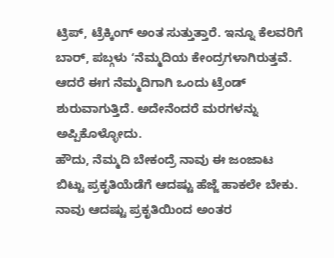ಟ್ರಿಪ್, ಟ್ರೆಕ್ಕಿಂಗ್ ಅಂತ ಸುತ್ತುತ್ತಾರೆ. ಇನ್ನೂ ಕೆಲವರಿಗೆ ಬಾರ್, ಪಬ್ಗಳು ʻನೆಮ್ಮದಿಯ ಕೇಂದ್ರಗಳಾಗಿರುತ್ತವೆ. ಆದರೆ ಈಗ ನೆಮ್ಮದಿಗಾಗಿ ಒಂದು ಟ್ರೆಂಡ್ ಶುರುವಾಗುತ್ತಿದೆ. ಅದೇನೆಂದರೆ ಮರಗಳನ್ನು ಅಪ್ಪಿಕೊಳ್ಳೋದು.
ಹೌದು, ನೆಮ್ಮದಿ ಬೇಕಂದ್ರೆ ನಾವು ಈ ಜಂಜಾಟ ಬಿಟ್ಟು ಪ್ರಕೃತಿಯೆಡೆಗೆ ಆದಷ್ಟು ಹೆಜ್ಜೆ ಹಾಕಲೇ ಬೇಕು. ನಾವು ಆದಷ್ಟು ಪ್ರಕೃತಿಯಿಂದ ಅಂತರ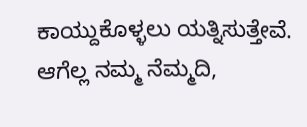ಕಾಯ್ದುಕೊಳ್ಳಲು ಯತ್ನಿಸುತ್ತೇವೆ. ಆಗೆಲ್ಲ ನಮ್ಮ ನೆಮ್ಮದಿ,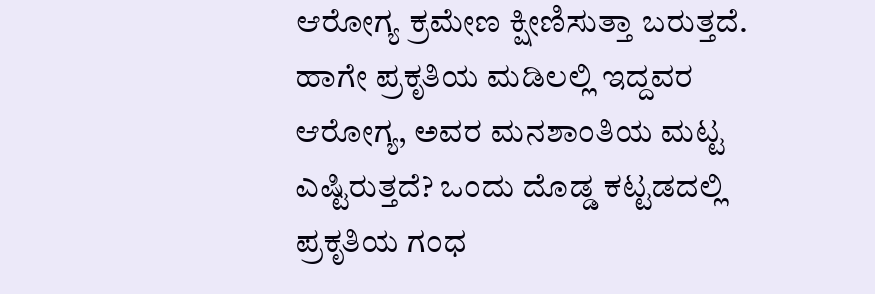ಆರೋಗ್ಯ ಕ್ರಮೇಣ ಕ್ಷೀಣಿಸುತ್ತಾ ಬರುತ್ತದೆ. ಹಾಗೇ ಪ್ರಕೃತಿಯ ಮಡಿಲಲ್ಲಿ ಇದ್ದವರ ಆರೋಗ್ಯ, ಅವರ ಮನಶಾಂತಿಯ ಮಟ್ಟ ಎಷ್ಟಿರುತ್ತದೆ? ಒಂದು ದೊಡ್ಡ ಕಟ್ಟಡದಲ್ಲಿ ಪ್ರಕೃತಿಯ ಗಂಧ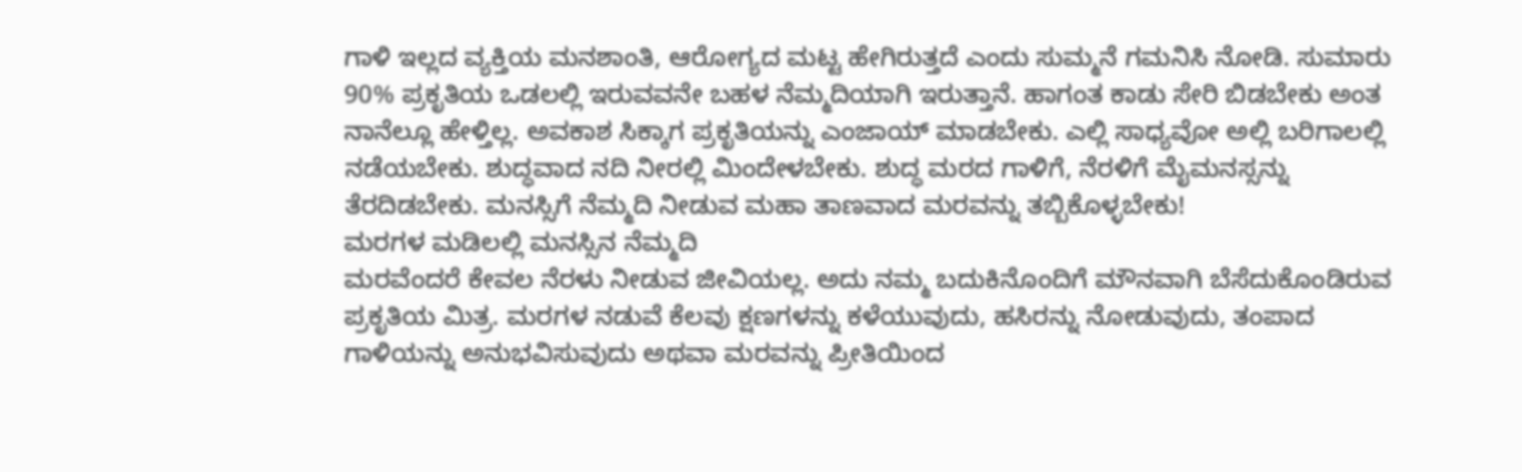ಗಾಳಿ ಇಲ್ಲದ ವ್ಯಕ್ತಿಯ ಮನಶಾಂತಿ, ಆರೋಗ್ಯದ ಮಟ್ಟ ಹೇಗಿರುತ್ತದೆ ಎಂದು ಸುಮ್ಮನೆ ಗಮನಿಸಿ ನೋಡಿ. ಸುಮಾರು 90% ಪ್ರಕೃತಿಯ ಒಡಲಲ್ಲಿ ಇರುವವನೇ ಬಹಳ ನೆಮ್ಮದಿಯಾಗಿ ಇರುತ್ತಾನೆ. ಹಾಗಂತ ಕಾಡು ಸೇರಿ ಬಿಡಬೇಕು ಅಂತ ನಾನೆಲ್ಲೂ ಹೇಳ್ತಿಲ್ಲ. ಅವಕಾಶ ಸಿಕ್ಕಾಗ ಪ್ರಕೃತಿಯನ್ನು ಎಂಜಾಯ್ ಮಾಡಬೇಕು. ಎಲ್ಲಿ ಸಾಧ್ಯವೋ ಅಲ್ಲಿ ಬರಿಗಾಲಲ್ಲಿ ನಡೆಯಬೇಕು. ಶುದ್ಧವಾದ ನದಿ ನೀರಲ್ಲಿ ಮಿಂದೇಳಬೇಕು. ಶುದ್ಧ ಮರದ ಗಾಳಿಗೆ, ನೆರಳಿಗೆ ಮೈಮನಸ್ಸನ್ನು ತೆರದಿಡಬೇಕು. ಮನಸ್ಸಿಗೆ ನೆಮ್ಮದಿ ನೀಡುವ ಮಹಾ ತಾಣವಾದ ಮರವನ್ನು ತಬ್ಬಿಕೊಳ್ಳಬೇಕು!
ಮರಗಳ ಮಡಿಲಲ್ಲಿ ಮನಸ್ಸಿನ ನೆಮ್ಮದಿ
ಮರವೆಂದರೆ ಕೇವಲ ನೆರಳು ನೀಡುವ ಜೀವಿಯಲ್ಲ. ಅದು ನಮ್ಮ ಬದುಕಿನೊಂದಿಗೆ ಮೌನವಾಗಿ ಬೆಸೆದುಕೊಂಡಿರುವ ಪ್ರಕೃತಿಯ ಮಿತ್ರ. ಮರಗಳ ನಡುವೆ ಕೆಲವು ಕ್ಷಣಗಳನ್ನು ಕಳೆಯುವುದು, ಹಸಿರನ್ನು ನೋಡುವುದು, ತಂಪಾದ ಗಾಳಿಯನ್ನು ಅನುಭವಿಸುವುದು ಅಥವಾ ಮರವನ್ನು ಪ್ರೀತಿಯಿಂದ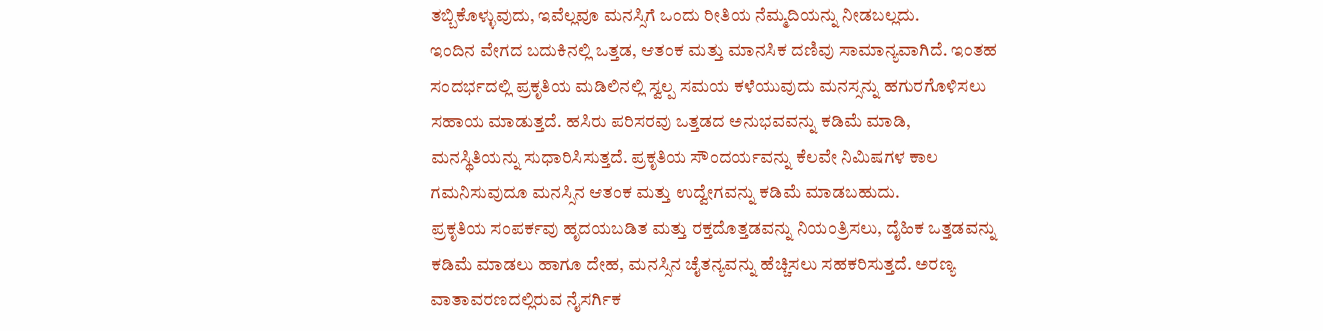ತಬ್ಬಿಕೊಳ್ಳುವುದು, ಇವೆಲ್ಲವೂ ಮನಸ್ಸಿಗೆ ಒಂದು ರೀತಿಯ ನೆಮ್ಮದಿಯನ್ನು ನೀಡಬಲ್ಲದು.
ಇಂದಿನ ವೇಗದ ಬದುಕಿನಲ್ಲಿ ಒತ್ತಡ, ಆತಂಕ ಮತ್ತು ಮಾನಸಿಕ ದಣಿವು ಸಾಮಾನ್ಯವಾಗಿದೆ. ಇಂತಹ ಸಂದರ್ಭದಲ್ಲಿ ಪ್ರಕೃತಿಯ ಮಡಿಲಿನಲ್ಲಿ ಸ್ವಲ್ಪ ಸಮಯ ಕಳೆಯುವುದು ಮನಸ್ಸನ್ನು ಹಗುರಗೊಳಿಸಲು ಸಹಾಯ ಮಾಡುತ್ತದೆ. ಹಸಿರು ಪರಿಸರವು ಒತ್ತಡದ ಅನುಭವವನ್ನು ಕಡಿಮೆ ಮಾಡಿ, ಮನಸ್ಥಿತಿಯನ್ನು ಸುಧಾರಿಸಿಸುತ್ತದೆ. ಪ್ರಕೃತಿಯ ಸೌಂದರ್ಯವನ್ನು ಕೆಲವೇ ನಿಮಿಷಗಳ ಕಾಲ ಗಮನಿಸುವುದೂ ಮನಸ್ಸಿನ ಆತಂಕ ಮತ್ತು ಉದ್ವೇಗವನ್ನು ಕಡಿಮೆ ಮಾಡಬಹುದು.
ಪ್ರಕೃತಿಯ ಸಂಪರ್ಕವು ಹೃದಯಬಡಿತ ಮತ್ತು ರಕ್ತದೊತ್ತಡವನ್ನು ನಿಯಂತ್ರಿಸಲು, ದೈಹಿಕ ಒತ್ತಡವನ್ನು ಕಡಿಮೆ ಮಾಡಲು ಹಾಗೂ ದೇಹ, ಮನಸ್ಸಿನ ಚೈತನ್ಯವನ್ನು ಹೆಚ್ಚಿಸಲು ಸಹಕರಿಸುತ್ತದೆ. ಅರಣ್ಯ ವಾತಾವರಣದಲ್ಲಿರುವ ನೈಸರ್ಗಿಕ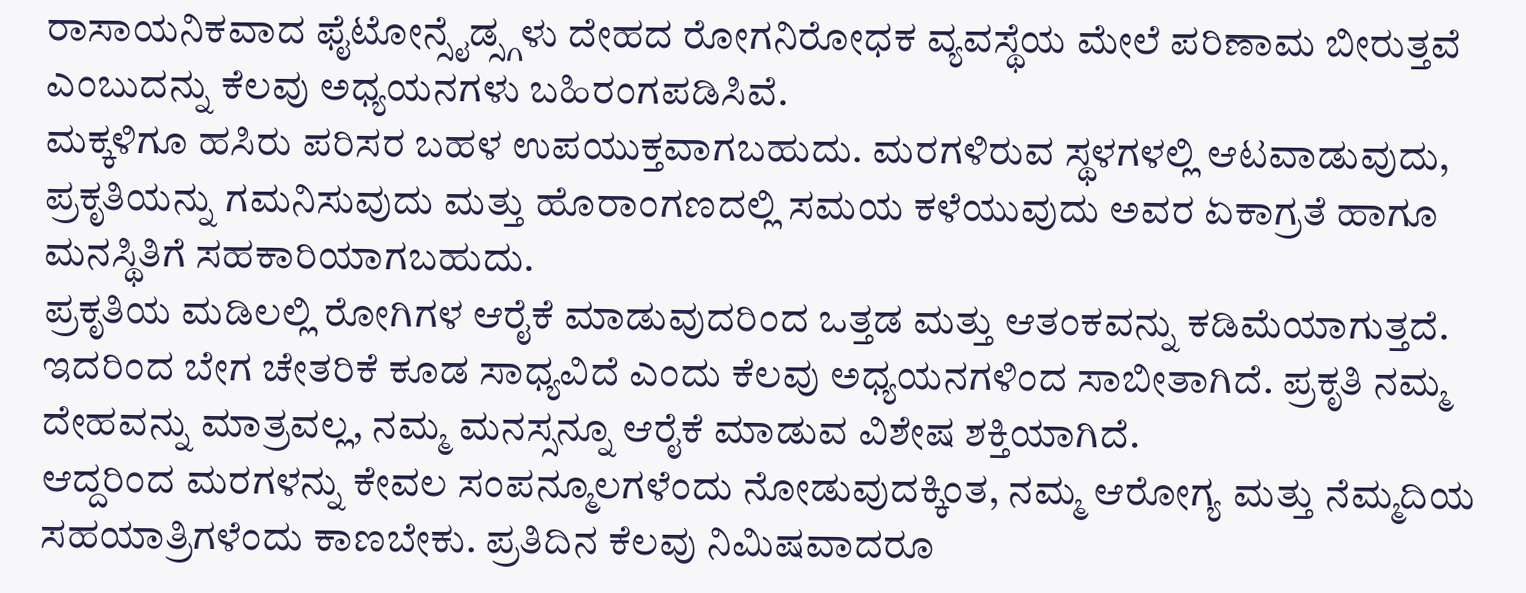ರಾಸಾಯನಿಕವಾದ ಫೈಟೋನ್ಸೈಡ್ಸ್ಗಳು ದೇಹದ ರೋಗನಿರೋಧಕ ವ್ಯವಸ್ಥೆಯ ಮೇಲೆ ಪರಿಣಾಮ ಬೀರುತ್ತವೆ ಎಂಬುದನ್ನು ಕೆಲವು ಅಧ್ಯಯನಗಳು ಬಹಿರಂಗಪಡಿಸಿವೆ.
ಮಕ್ಕಳಿಗೂ ಹಸಿರು ಪರಿಸರ ಬಹಳ ಉಪಯುಕ್ತವಾಗಬಹುದು. ಮರಗಳಿರುವ ಸ್ಥಳಗಳಲ್ಲಿ ಆಟವಾಡುವುದು, ಪ್ರಕೃತಿಯನ್ನು ಗಮನಿಸುವುದು ಮತ್ತು ಹೊರಾಂಗಣದಲ್ಲಿ ಸಮಯ ಕಳೆಯುವುದು ಅವರ ಏಕಾಗ್ರತೆ ಹಾಗೂ ಮನಸ್ಥಿತಿಗೆ ಸಹಕಾರಿಯಾಗಬಹುದು.
ಪ್ರಕೃತಿಯ ಮಡಿಲಲ್ಲಿ ರೋಗಿಗಳ ಆರೈಕೆ ಮಾಡುವುದರಿಂದ ಒತ್ತಡ ಮತ್ತು ಆತಂಕವನ್ನು ಕಡಿಮೆಯಾಗುತ್ತದೆ. ಇದರಿಂದ ಬೇಗ ಚೇತರಿಕೆ ಕೂಡ ಸಾಧ್ಯವಿದೆ ಎಂದು ಕೆಲವು ಅಧ್ಯಯನಗಳಿಂದ ಸಾಬೀತಾಗಿದೆ. ಪ್ರಕೃತಿ ನಮ್ಮ ದೇಹವನ್ನು ಮಾತ್ರವಲ್ಲ, ನಮ್ಮ ಮನಸ್ಸನ್ನೂ ಆರೈಕೆ ಮಾಡುವ ವಿಶೇಷ ಶಕ್ತಿಯಾಗಿದೆ.
ಆದ್ದರಿಂದ ಮರಗಳನ್ನು ಕೇವಲ ಸಂಪನ್ಮೂಲಗಳೆಂದು ನೋಡುವುದಕ್ಕಿಂತ, ನಮ್ಮ ಆರೋಗ್ಯ ಮತ್ತು ನೆಮ್ಮದಿಯ ಸಹಯಾತ್ರಿಗಳೆಂದು ಕಾಣಬೇಕು. ಪ್ರತಿದಿನ ಕೆಲವು ನಿಮಿಷವಾದರೂ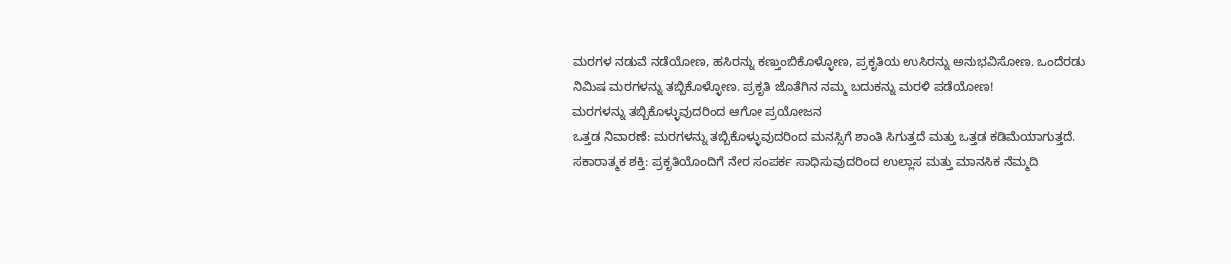ಮರಗಳ ನಡುವೆ ನಡೆಯೋಣ, ಹಸಿರನ್ನು ಕಣ್ತುಂಬಿಕೊಳ್ಳೋಣ, ಪ್ರಕೃತಿಯ ಉಸಿರನ್ನು ಅನುಭವಿಸೋಣ. ಒಂದೆರಡು ನಿಮಿಷ ಮರಗಳನ್ನು ತಬ್ಬಿಕೊಳ್ಳೋಣ. ಪ್ರಕೃತಿ ಜೊತೆಗಿನ ನಮ್ಮ ಬದುಕನ್ನು ಮರಳಿ ಪಡೆಯೋಣ!
ಮರಗಳನ್ನು ತಬ್ಬಿಕೊಳ್ಳುವುದರಿಂದ ಆಗೋ ಪ್ರಯೋಜನ
ಒತ್ತಡ ನಿವಾರಣೆ: ಮರಗಳನ್ನು ತಬ್ಬಿಕೊಳ್ಳುವುದರಿಂದ ಮನಸ್ಸಿಗೆ ಶಾಂತಿ ಸಿಗುತ್ತದೆ ಮತ್ತು ಒತ್ತಡ ಕಡಿಮೆಯಾಗುತ್ತದೆ.
ಸಕಾರಾತ್ಮಕ ಶಕ್ತಿ: ಪ್ರಕೃತಿಯೊಂದಿಗೆ ನೇರ ಸಂಪರ್ಕ ಸಾಧಿಸುವುದರಿಂದ ಉಲ್ಲಾಸ ಮತ್ತು ಮಾನಸಿಕ ನೆಮ್ಮದಿ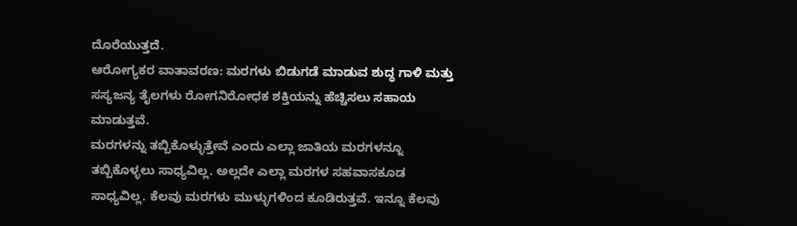ದೊರೆಯುತ್ತದೆ.
ಆರೋಗ್ಯಕರ ವಾತಾವರಣ: ಮರಗಳು ಬಿಡುಗಡೆ ಮಾಡುವ ಶುದ್ಧ ಗಾಳಿ ಮತ್ತು ಸಸ್ಯಜನ್ಯ ತೈಲಗಳು ರೋಗನಿರೋಧಕ ಶಕ್ತಿಯನ್ನು ಹೆಚ್ಚಿಸಲು ಸಹಾಯ ಮಾಡುತ್ತವೆ.
ಮರಗಳನ್ನು ತಬ್ಬಿಕೊಳ್ಳುತ್ತೇವೆ ಎಂದು ಎಲ್ಲಾ ಜಾತಿಯ ಮರಗಳನ್ನೂ ತಬ್ಬಿಕೊಳ್ಳಲು ಸಾಧ್ಯವಿಲ್ಲ. ಅಲ್ಲದೇ ಎಲ್ಲಾ ಮರಗಳ ಸಹವಾಸಕೂಡ ಸಾಧ್ಯವಿಲ್ಲ. ಕೆಲವು ಮರಗಳು ಮುಳ್ಳುಗಳಿಂದ ಕೂಡಿರುತ್ತವೆ. ಇನ್ನೂ ಕೆಲವು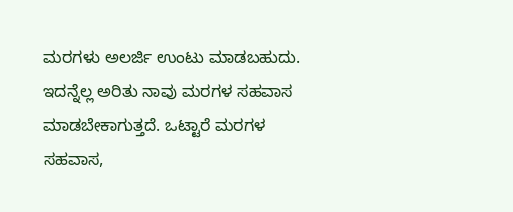ಮರಗಳು ಅಲರ್ಜಿ ಉಂಟು ಮಾಡಬಹುದು. ಇದನ್ನೆಲ್ಲ ಅರಿತು ನಾವು ಮರಗಳ ಸಹವಾಸ ಮಾಡಬೇಕಾಗುತ್ತದೆ. ಒಟ್ಟಾರೆ ಮರಗಳ ಸಹವಾಸ,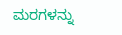ಮರಗಳನ್ನು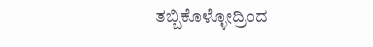ತಬ್ಬಿಕೊಳ್ಳೋದ್ರಿಂದ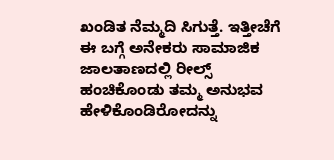ಖಂಡಿತ ನೆಮ್ಮದಿ ಸಿಗುತ್ತೆ. ಇತ್ತೀಚೆಗೆ ಈ ಬಗ್ಗೆ ಅನೇಕರು ಸಾಮಾಜಿಕ ಜಾಲತಾಣದಲ್ಲಿ ರೀಲ್ಸ್ ಹಂಚಿಕೊಂಡು ತಮ್ಮ ಅನುಭವ ಹೇಳಿಕೊಂಡಿರೋದನ್ನು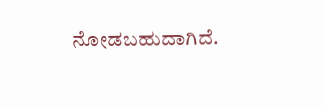ನೋಡಬಹುದಾಗಿದೆ.